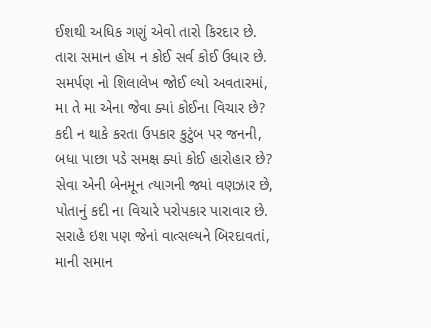ઈશથી અધિક ગણું એવો તારો કિરદાર છે.
તારા સમાન હોય ન કોઈ સર્વ કોઈ ઉધાર છે.
સમર્પણ નો શિલાલેખ જોઈ લ્યો અવતારમાં,
મા તે મા એના જેવા ક્યાં કોઈના વિચાર છે?
કદી ન થાકે કરતા ઉપકાર કુટુંબ પર જનની,
બધા પાછા પડે સમક્ષ ક્યાં કોઈ હારોહાર છે?
સેવા એની બેનમૂન ત્યાગની જ્યાં વણઝાર છે,
પોતાનું કદી ના વિચારે પરોપકાર પારાવાર છે.
સરાહે ઇશ પણ જેનાં વાત્સલ્યને બિરદાવતાં,
માની સમાન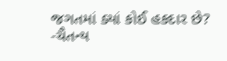જગતમાં ક્યાં કોઈ હકદાર છે?
-ચૈતન્ય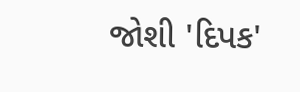જોશી 'દિપક'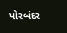પોરબંદર